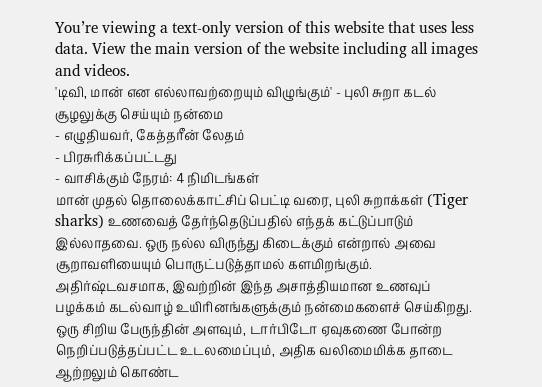You’re viewing a text-only version of this website that uses less data. View the main version of the website including all images and videos.
'டிவி, மான் என எல்லாவற்றையும் விழுங்கும்' - புலி சுறா கடல் சூழலுக்கு செய்யும் நன்மை
- எழுதியவர், கேத்தரீன் லேதம்
- பிரசுரிக்கப்பட்டது
- வாசிக்கும் நேரம்: 4 நிமிடங்கள்
மான் முதல் தொலைக்காட்சிப் பெட்டி வரை, புலி சுறாக்கள் (Tiger sharks) உணவைத் தேர்ந்தெடுப்பதில் எந்தக் கட்டுப்பாடும் இல்லாதவை. ஒரு நல்ல விருந்து கிடைக்கும் என்றால் அவை சூறாவளியையும் பொருட்படுத்தாமல் களமிறங்கும். அதிர்ஷ்டவசமாக, இவற்றின் இந்த அசாத்தியமான உணவுப் பழக்கம் கடல்வாழ் உயிரினங்களுக்கும் நன்மைகளைச் செய்கிறது.
ஒரு சிறிய பேருந்தின் அளவும், டார்பிடோ ஏவுகணை போன்ற நெறிப்படுத்தப்பட்ட உடலமைப்பும், அதிக வலிமைமிக்க தாடை ஆற்றலும் கொண்ட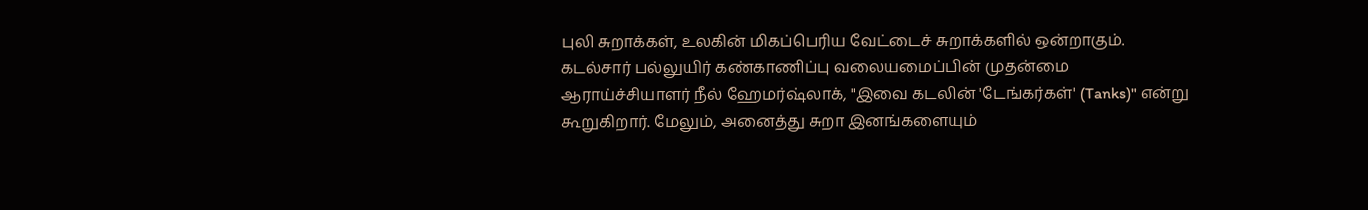புலி சுறாக்கள், உலகின் மிகப்பெரிய வேட்டைச் சுறாக்களில் ஒன்றாகும்.
கடல்சார் பல்லுயிர் கண்காணிப்பு வலையமைப்பின் முதன்மை ஆராய்ச்சியாளர் நீல் ஹேமர்ஷ்லாக், "இவை கடலின் 'டேங்கர்கள்' (Tanks)" என்று கூறுகிறார். மேலும், அனைத்து சுறா இனங்களையும்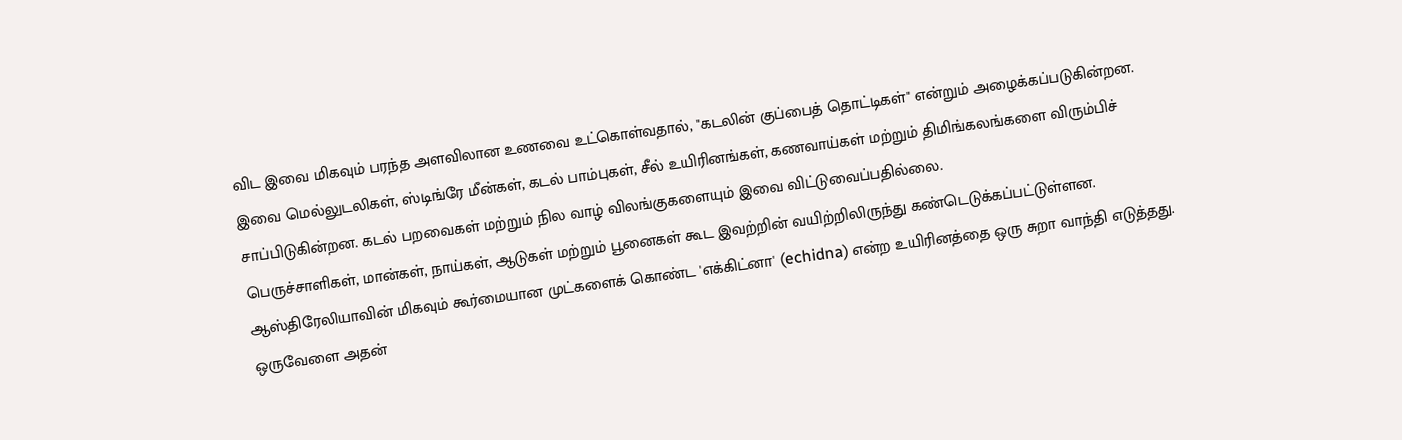விட இவை மிகவும் பரந்த அளவிலான உணவை உட்கொள்வதால், "கடலின் குப்பைத் தொட்டிகள்" என்றும் அழைக்கப்படுகின்றன.
இவை மெல்லுடலிகள், ஸ்டிங்ரே மீன்கள், கடல் பாம்புகள், சீல் உயிரினங்கள், கணவாய்கள் மற்றும் திமிங்கலங்களை விரும்பிச் சாப்பிடுகின்றன. கடல் பறவைகள் மற்றும் நில வாழ் விலங்குகளையும் இவை விட்டுவைப்பதில்லை.
பெருச்சாளிகள், மான்கள், நாய்கள், ஆடுகள் மற்றும் பூனைகள் கூட இவற்றின் வயிற்றிலிருந்து கண்டெடுக்கப்பட்டுள்ளன. ஆஸ்திரேலியாவின் மிகவும் கூர்மையான முட்களைக் கொண்ட 'எக்கிட்னா' (echidna) என்ற உயிரினத்தை ஒரு சுறா வாந்தி எடுத்தது. ஒருவேளை அதன்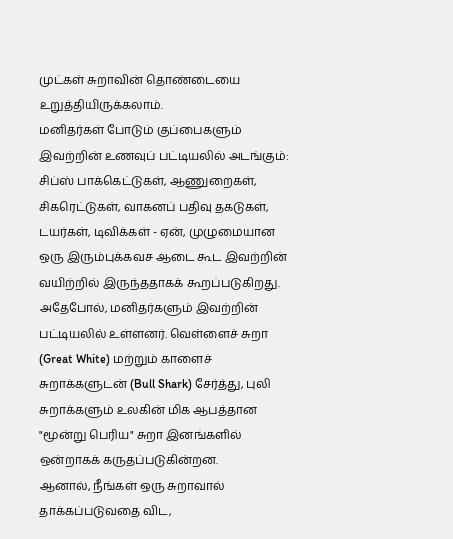முட்கள் சுறாவின் தொண்டையை உறுத்தியிருக்கலாம்.
மனிதர்கள் போடும் குப்பைகளும் இவற்றின் உணவுப் பட்டியலில் அடங்கும்: சிப்ஸ் பாக்கெட்டுகள், ஆணுறைகள், சிகரெட்டுகள், வாகனப் பதிவு தகடுகள், டயர்கள், டிவிக்கள் - ஏன், முழுமையான ஒரு இரும்புக்கவச ஆடை கூட இவற்றின் வயிற்றில் இருந்ததாகக் கூறப்படுகிறது.
அதேபோல், மனிதர்களும் இவற்றின் பட்டியலில் உள்ளனர். வெள்ளைச் சுறா (Great White) மற்றும் காளைச் சுறாக்களுடன் (Bull Shark) சேர்த்து, புலி சுறாக்களும் உலகின் மிக ஆபத்தான "மூன்று பெரிய" சுறா இனங்களில் ஒன்றாகக் கருதப்படுகின்றன.
ஆனால், நீங்கள் ஒரு சுறாவால் தாக்கப்படுவதை விட,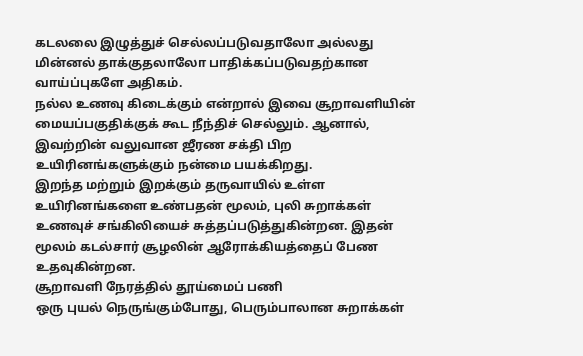கடலலை இழுத்துச் செல்லப்படுவதாலோ அல்லது மின்னல் தாக்குதலாலோ பாதிக்கப்படுவதற்கான வாய்ப்புகளே அதிகம்.
நல்ல உணவு கிடைக்கும் என்றால் இவை சூறாவளியின் மையப்பகுதிக்குக் கூட நீந்திச் செல்லும். ஆனால், இவற்றின் வலுவான ஜீரண சக்தி பிற உயிரினங்களுக்கும் நன்மை பயக்கிறது.
இறந்த மற்றும் இறக்கும் தருவாயில் உள்ள உயிரினங்களை உண்பதன் மூலம், புலி சுறாக்கள் உணவுச் சங்கிலியைச் சுத்தப்படுத்துகின்றன. இதன் மூலம் கடல்சார் சூழலின் ஆரோக்கியத்தைப் பேண உதவுகின்றன.
சூறாவளி நேரத்தில் தூய்மைப் பணி
ஒரு புயல் நெருங்கும்போது, பெரும்பாலான சுறாக்கள்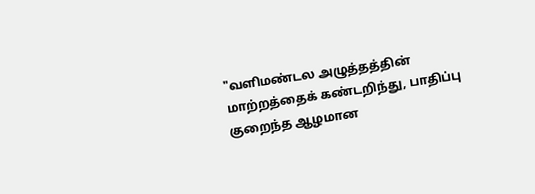"வளிமண்டல அழுத்தத்தின் மாற்றத்தைக் கண்டறிந்து, பாதிப்பு குறைந்த ஆழமான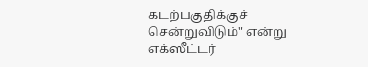கடற்பகுதிக்குச் சென்றுவிடும்" என்று எக்ஸீட்டர்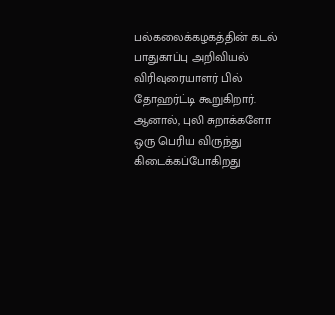பல்கலைக்கழகத்தின் கடல் பாதுகாப்பு அறிவியல் விரிவுரையாளர் பில் தோஹர்ட்டி கூறுகிறார்.
ஆனால், புலி சுறாக்களோ ஒரு பெரிய விருந்து கிடைக்கப்போகிறது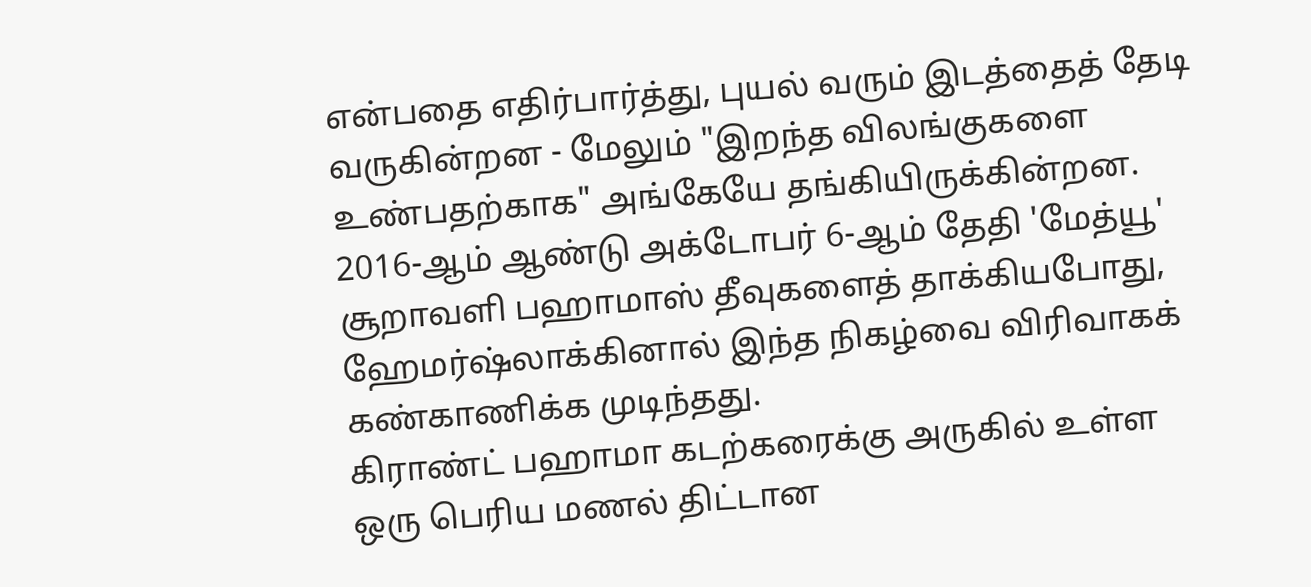என்பதை எதிர்பார்த்து, புயல் வரும் இடத்தைத் தேடி வருகின்றன - மேலும் "இறந்த விலங்குகளை உண்பதற்காக" அங்கேயே தங்கியிருக்கின்றன.
2016-ஆம் ஆண்டு அக்டோபர் 6-ஆம் தேதி 'மேத்யூ' சூறாவளி பஹாமாஸ் தீவுகளைத் தாக்கியபோது, ஹேமர்ஷ்லாக்கினால் இந்த நிகழ்வை விரிவாகக் கண்காணிக்க முடிந்தது.
கிராண்ட் பஹாமா கடற்கரைக்கு அருகில் உள்ள ஒரு பெரிய மணல் திட்டான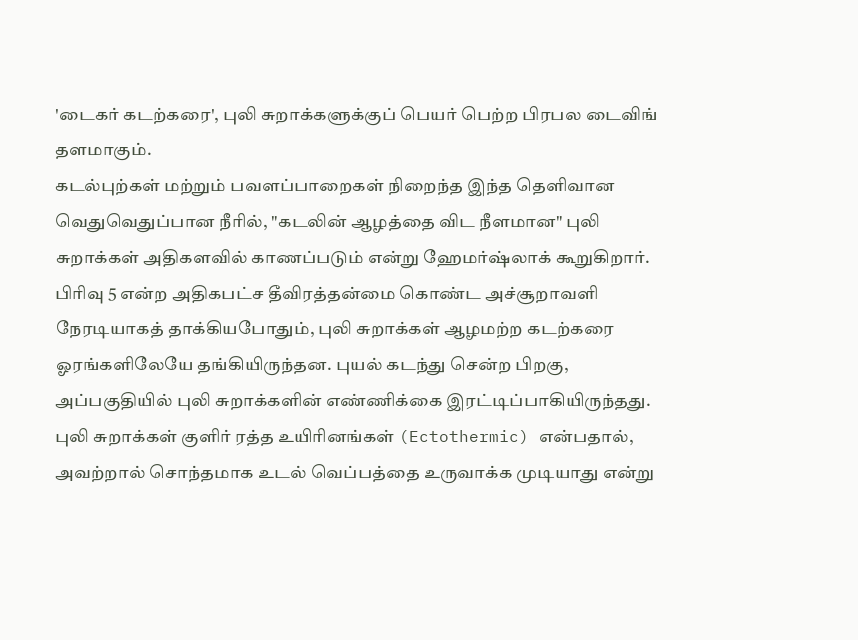'டைகர் கடற்கரை', புலி சுறாக்களுக்குப் பெயர் பெற்ற பிரபல டைவிங் தளமாகும்.
கடல்புற்கள் மற்றும் பவளப்பாறைகள் நிறைந்த இந்த தெளிவான வெதுவெதுப்பான நீரில், "கடலின் ஆழத்தை விட நீளமான" புலி சுறாக்கள் அதிகளவில் காணப்படும் என்று ஹேமர்ஷ்லாக் கூறுகிறார்.
பிரிவு 5 என்ற அதிகபட்ச தீவிரத்தன்மை கொண்ட அச்சூறாவளி நேரடியாகத் தாக்கியபோதும், புலி சுறாக்கள் ஆழமற்ற கடற்கரை ஓரங்களிலேயே தங்கியிருந்தன. புயல் கடந்து சென்ற பிறகு, அப்பகுதியில் புலி சுறாக்களின் எண்ணிக்கை இரட்டிப்பாகியிருந்தது.
புலி சுறாக்கள் குளிர் ரத்த உயிரினங்கள் (Ectothermic) என்பதால், அவற்றால் சொந்தமாக உடல் வெப்பத்தை உருவாக்க முடியாது என்று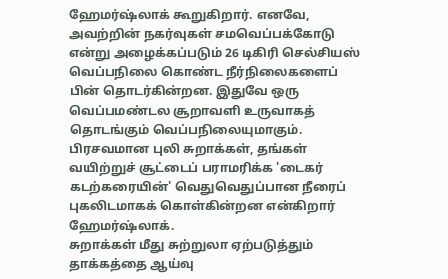ஹேமர்ஷ்லாக் கூறுகிறார். எனவே, அவற்றின் நகர்வுகள் சமவெப்பக்கோடு என்று அழைக்கப்படும் 26 டிகிரி செல்சியஸ் வெப்பநிலை கொண்ட நீர்நிலைகளைப் பின் தொடர்கின்றன. இதுவே ஒரு வெப்பமண்டல சூறாவளி உருவாகத் தொடங்கும் வெப்பநிலையுமாகும்.
பிரசவமான புலி சுறாக்கள், தங்கள் வயிற்றுச் சூட்டைப் பராமரிக்க 'டைகர் கடற்கரையின்' வெதுவெதுப்பான நீரைப் புகலிடமாகக் கொள்கின்றன என்கிறார் ஹேமர்ஷ்லாக்.
சுறாக்கள் மீது சுற்றுலா ஏற்படுத்தும் தாக்கத்தை ஆய்வு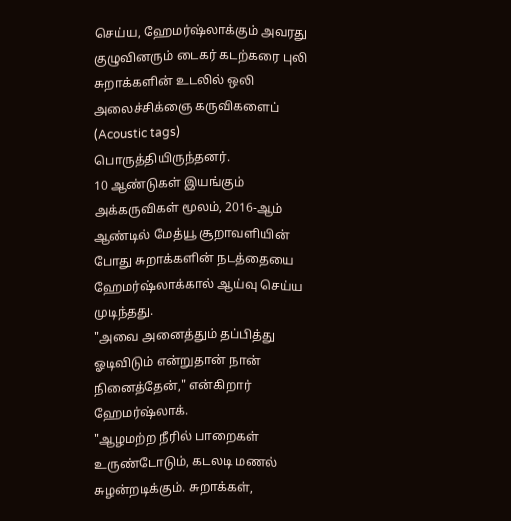செய்ய, ஹேமர்ஷ்லாக்கும் அவரது குழுவினரும் டைகர் கடற்கரை புலி சுறாக்களின் உடலில் ஒலி அலைச்சிக்ஞை கருவிகளைப் (Acoustic tags) பொருத்தியிருந்தனர்.
10 ஆண்டுகள் இயங்கும் அக்கருவிகள் மூலம், 2016-ஆம் ஆண்டில் மேத்யூ சூறாவளியின் போது சுறாக்களின் நடத்தையை ஹேமர்ஷ்லாக்கால் ஆய்வு செய்ய முடிந்தது.
"அவை அனைத்தும் தப்பித்து ஓடிவிடும் என்றுதான் நான் நினைத்தேன்," என்கிறார் ஹேமர்ஷ்லாக்.
"ஆழமற்ற நீரில் பாறைகள் உருண்டோடும், கடலடி மணல் சுழன்றடிக்கும். சுறாக்கள்,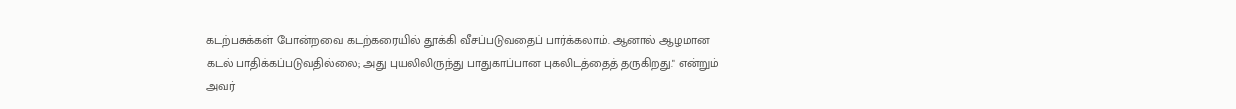கடற்பசுக்கள் போன்றவை கடற்கரையில் தூக்கி வீசப்படுவதைப் பார்க்கலாம். ஆனால் ஆழமான கடல் பாதிக்கப்படுவதில்லை; அது புயலிலிருந்து பாதுகாப்பான புகலிடத்தைத் தருகிறது." என்றும் அவர்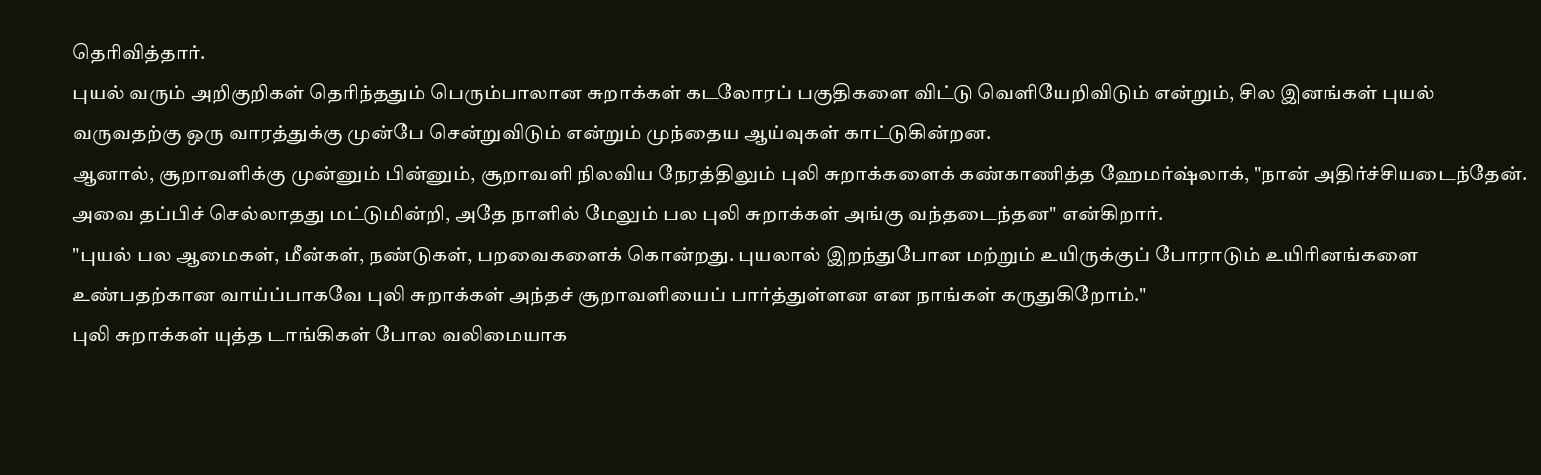தெரிவித்தார்.
புயல் வரும் அறிகுறிகள் தெரிந்ததும் பெரும்பாலான சுறாக்கள் கடலோரப் பகுதிகளை விட்டு வெளியேறிவிடும் என்றும், சில இனங்கள் புயல் வருவதற்கு ஒரு வாரத்துக்கு முன்பே சென்றுவிடும் என்றும் முந்தைய ஆய்வுகள் காட்டுகின்றன.
ஆனால், சூறாவளிக்கு முன்னும் பின்னும், சூறாவளி நிலவிய நேரத்திலும் புலி சுறாக்களைக் கண்காணித்த ஹேமர்ஷ்லாக், "நான் அதிர்ச்சியடைந்தேன். அவை தப்பிச் செல்லாதது மட்டுமின்றி, அதே நாளில் மேலும் பல புலி சுறாக்கள் அங்கு வந்தடைந்தன" என்கிறார்.
"புயல் பல ஆமைகள், மீன்கள், நண்டுகள், பறவைகளைக் கொன்றது. புயலால் இறந்துபோன மற்றும் உயிருக்குப் போராடும் உயிரினங்களை உண்பதற்கான வாய்ப்பாகவே புலி சுறாக்கள் அந்தச் சூறாவளியைப் பார்த்துள்ளன என நாங்கள் கருதுகிறோம்."
புலி சுறாக்கள் யுத்த டாங்கிகள் போல வலிமையாக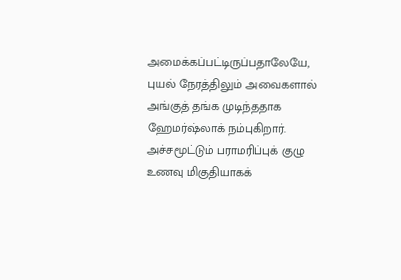அமைக்கப்பட்டிருப்பதாலேயே, புயல் நேரத்திலும் அவைகளால் அங்குத் தங்க முடிந்ததாக ஹேமர்ஷ்லாக் நம்புகிறார்.
அச்சமூட்டும் பராமரிப்புக் குழு
உணவு மிகுதியாகக்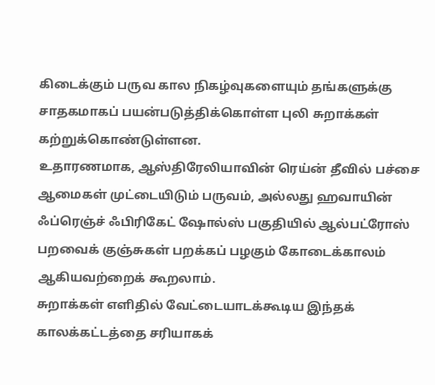கிடைக்கும் பருவ கால நிகழ்வுகளையும் தங்களுக்கு சாதகமாகப் பயன்படுத்திக்கொள்ள புலி சுறாக்கள் கற்றுக்கொண்டுள்ளன.
உதாரணமாக, ஆஸ்திரேலியாவின் ரெய்ன் தீவில் பச்சை ஆமைகள் முட்டையிடும் பருவம், அல்லது ஹவாயின் ஃப்ரெஞ்ச் ஃபிரிகேட் ஷோல்ஸ் பகுதியில் ஆல்பட்ரோஸ் பறவைக் குஞ்சுகள் பறக்கப் பழகும் கோடைக்காலம் ஆகியவற்றைக் கூறலாம்.
சுறாக்கள் எளிதில் வேட்டையாடக்கூடிய இந்தக் காலக்கட்டத்தை சரியாகக்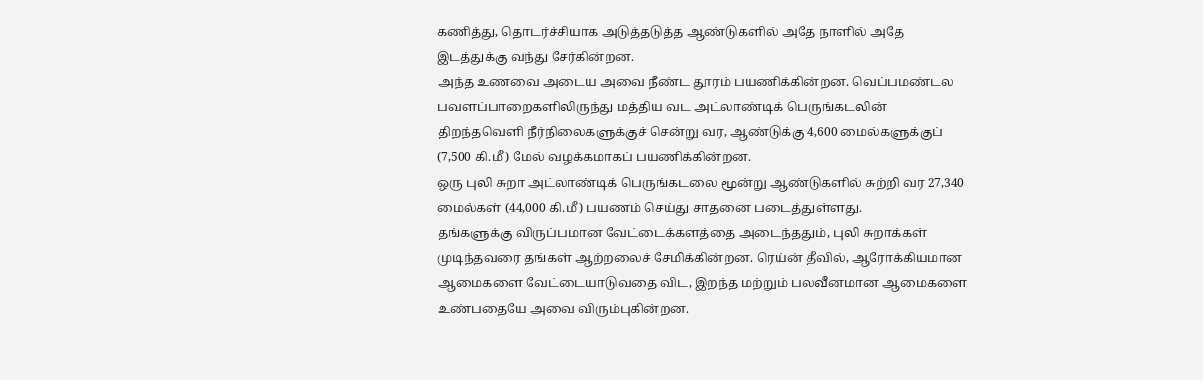கணித்து, தொடர்ச்சியாக அடுத்தடுத்த ஆண்டுகளில் அதே நாளில் அதே இடத்துக்கு வந்து சேர்கின்றன.
அந்த உணவை அடைய அவை நீண்ட தூரம் பயணிக்கின்றன. வெப்பமண்டல பவளப்பாறைகளிலிருந்து மத்திய வட அட்லாண்டிக் பெருங்கடலின் திறந்தவெளி நீர்நிலைகளுக்குச் சென்று வர, ஆண்டுக்கு 4,600 மைல்களுக்குப் (7,500 கி.மீ) மேல் வழக்கமாகப் பயணிக்கின்றன.
ஒரு புலி சுறா அட்லாண்டிக் பெருங்கடலை மூன்று ஆண்டுகளில் சுற்றி வர 27,340 மைல்கள் (44,000 கி.மீ) பயணம் செய்து சாதனை படைத்துள்ளது.
தங்களுக்கு விருப்பமான வேட்டைக்களத்தை அடைந்ததும், புலி சுறாக்கள் முடிந்தவரை தங்கள் ஆற்றலைச் சேமிக்கின்றன. ரெய்ன் தீவில், ஆரோக்கியமான ஆமைகளை வேட்டையாடுவதை விட, இறந்த மற்றும் பலவீனமான ஆமைகளை உண்பதையே அவை விரும்புகின்றன.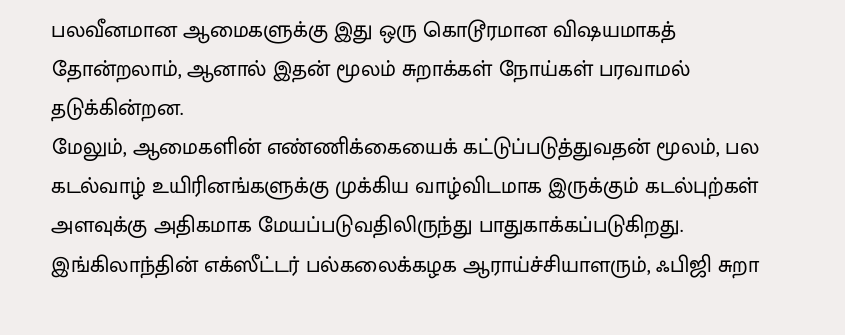பலவீனமான ஆமைகளுக்கு இது ஒரு கொடூரமான விஷயமாகத் தோன்றலாம், ஆனால் இதன் மூலம் சுறாக்கள் நோய்கள் பரவாமல் தடுக்கின்றன.
மேலும், ஆமைகளின் எண்ணிக்கையைக் கட்டுப்படுத்துவதன் மூலம், பல கடல்வாழ் உயிரினங்களுக்கு முக்கிய வாழ்விடமாக இருக்கும் கடல்புற்கள் அளவுக்கு அதிகமாக மேயப்படுவதிலிருந்து பாதுகாக்கப்படுகிறது.
இங்கிலாந்தின் எக்ஸீட்டர் பல்கலைக்கழக ஆராய்ச்சியாளரும், ஃபிஜி சுறா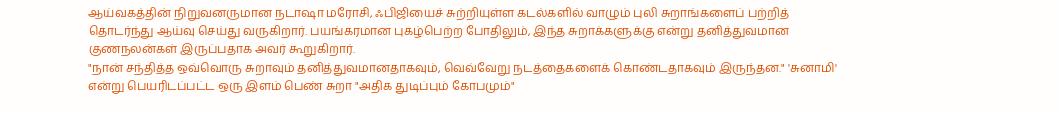ஆய்வகத்தின் நிறுவனருமான நடாஷா மரோசி, ஃபிஜியைச் சுற்றியுள்ள கடல்களில் வாழும் புலி சுறாங்களைப் பற்றித் தொடர்ந்து ஆய்வு செய்து வருகிறார். பயங்கரமான புகழ்பெற்ற போதிலும், இந்த சுறாக்களுக்கு என்று தனித்துவமான குணநலன்கள் இருப்பதாக அவர் கூறுகிறார்.
"நான் சந்தித்த ஒவ்வொரு சுறாவும் தனித்துவமானதாகவும், வெவ்வேறு நடத்தைகளைக் கொண்டதாகவும் இருந்தன." 'சுனாமி' என்று பெயரிடப்பட்ட ஒரு இளம் பெண் சுறா "அதிக துடிப்பும் கோபமும்"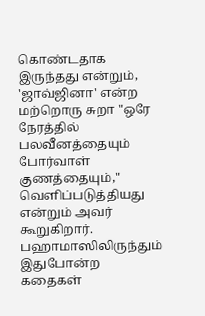கொண்டதாக இருந்தது என்றும், 'ஜாவ்ஜினா' என்ற மற்றொரு சுறா "ஒரே நேரத்தில் பலவீனத்தையும் போர்வாள் குணத்தையும்," வெளிப்படுத்தியது என்றும் அவர் கூறுகிறார்.
பஹாமாஸிலிருந்தும் இதுபோன்ற கதைகள்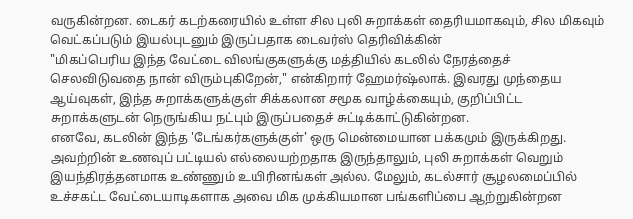வருகின்றன. டைகர் கடற்கரையில் உள்ள சில புலி சுறாக்கள் தைரியமாகவும், சில மிகவும் வெட்கப்படும் இயல்புடனும் இருப்பதாக டைவர்ஸ் தெரிவிக்கின்
"மிகப்பெரிய இந்த வேட்டை விலங்குகளுக்கு மத்தியில் கடலில் நேரத்தைச் செலவிடுவதை நான் விரும்புகிறேன்," என்கிறார் ஹேமர்ஷ்லாக். இவரது முந்தைய ஆய்வுகள், இந்த சுறாக்களுக்குள் சிக்கலான சமூக வாழ்க்கையும், குறிப்பிட்ட சுறாக்களுடன் நெருங்கிய நட்பும் இருப்பதைச் சுட்டிக்காட்டுகின்றன.
எனவே, கடலின் இந்த 'டேங்கர்களுக்குள்' ஒரு மென்மையான பக்கமும் இருக்கிறது. அவற்றின் உணவுப் பட்டியல் எல்லையற்றதாக இருந்தாலும், புலி சுறாக்கள் வெறும் இயந்திரத்தனமாக உண்ணும் உயிரினங்கள் அல்ல. மேலும், கடல்சார் சூழலமைப்பில் உச்சகட்ட வேட்டையாடிகளாக அவை மிக முக்கியமான பங்களிப்பை ஆற்றுகின்றன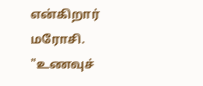என்கிறார் மரோசி.
"உணவுச்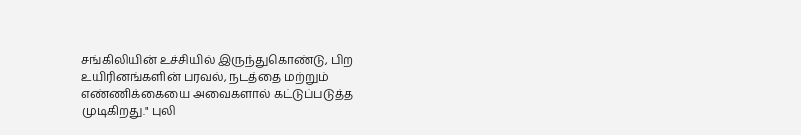சங்கிலியின் உச்சியில் இருந்துகொண்டு, பிற உயிரினங்களின் பரவல், நடத்தை மற்றும் எண்ணிக்கையை அவைகளால் கட்டுப்படுத்த முடிகிறது." புலி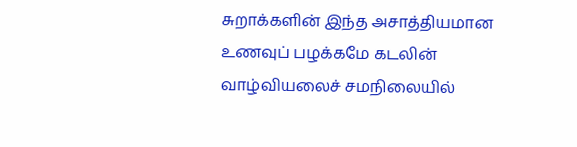சுறாக்களின் இந்த அசாத்தியமான உணவுப் பழக்கமே கடலின் வாழ்வியலைச் சமநிலையில்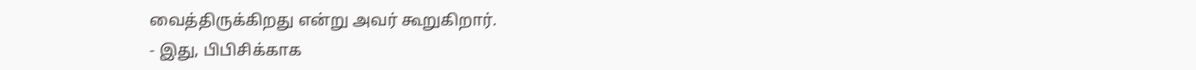வைத்திருக்கிறது என்று அவர் கூறுகிறார்.
- இது, பிபிசிக்காக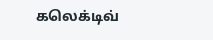கலெக்டிவ்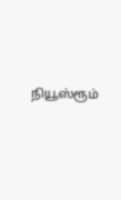நியூஸ்ரூம்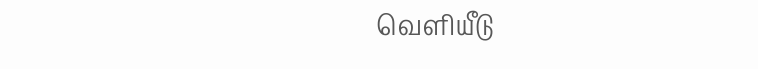வெளியீடு